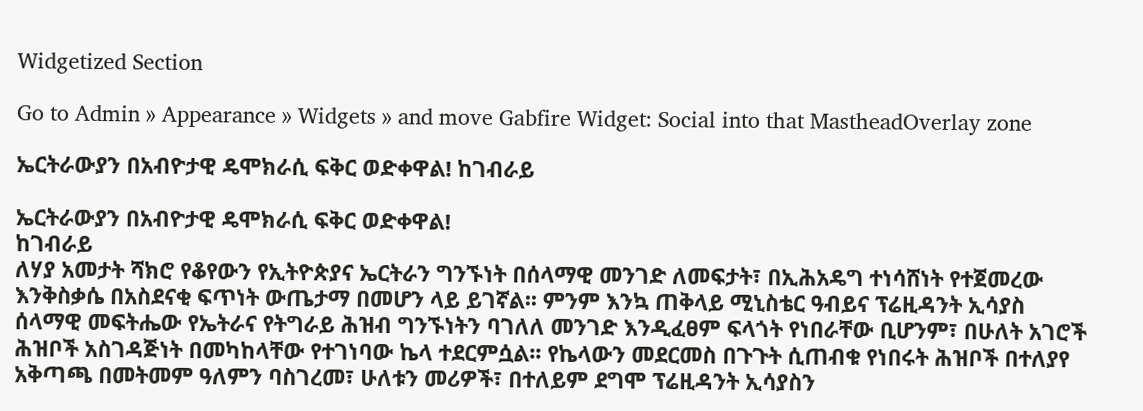Widgetized Section

Go to Admin » Appearance » Widgets » and move Gabfire Widget: Social into that MastheadOverlay zone

ኤርትራውያን በአብዮታዊ ዴሞክራሲ ፍቅር ወድቀዋል! ከገብራይ

ኤርትራውያን በአብዮታዊ ዴሞክራሲ ፍቅር ወድቀዋል!
ከገብራይ
ለሃያ አመታት ሻክሮ የቆየውን የኢትዮጵያና ኤርትራን ግንኙነት በሰላማዊ መንገድ ለመፍታት፣ በኢሕአዴግ ተነሳሸነት የተጀመረው እንቅስቃሴ በአስደናቂ ፍጥነት ውጤታማ በመሆን ላይ ይገኛል፡፡ ምንም እንኳ ጠቅላይ ሚኒስቴር ዓብይና ፕሬዚዳንት ኢሳያስ ሰላማዊ መፍትሔው የኤትራና የትግራይ ሕዝብ ግንኙነትን ባገለለ መንገድ እንዲፈፀም ፍላጎት የነበራቸው ቢሆንም፣ በሁለት አገሮች ሕዝቦች አስገዳጅነት በመካከላቸው የተገነባው ኬላ ተደርምሷል፡፡ የኬላውን መደርመስ በጉጉት ሲጠብቁ የነበሩት ሕዝቦች በተለያየ አቅጣጫ በመትመም ዓለምን ባስገረመ፣ ሁለቱን መሪዎች፣ በተለይም ደግሞ ፕሬዚዳንት ኢሳያስን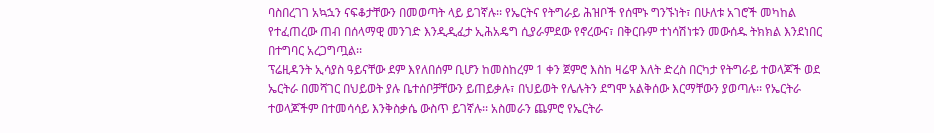ባስበረገገ አኳኋን ናፍቆታቸውን በመወጣት ላይ ይገኛሉ፡፡ የኤርትና የትግራይ ሕዝቦች የሰሞኑ ግንኙነት፣ በሁለቱ አገሮች መካከል የተፈጠረው ጠብ በሰላማዊ መንገድ እንዲዲፈታ ኢሕአዴግ ሲያራምደው የኖረውና፣ በቅርቡም ተነሳሽነቱን መውሰዱ ትክክል እንደነበር በተግባር አረጋግጧል፡፡
ፕሬዚዳንት ኢሳያስ ዓይናቸው ደም እየለበሰም ቢሆን ከመስከረም 1 ቀን ጀምሮ እስከ ዛሬዋ እለት ድረስ በርካታ የትግራይ ተወላጆች ወደ ኤርትራ በመሻገር በህይወት ያሉ ቤተሰቦቻቸውን ይጠይቃሉ፣ በህይወት የሌሉትን ደግሞ አልቅሰው እርማቸውን ያወጣሉ፡፡ የኤርትራ ተወላጆችም በተመሳሳይ እንቅስቃሴ ውስጥ ይገኛሉ፡፡ አስመራን ጨምሮ የኤርትራ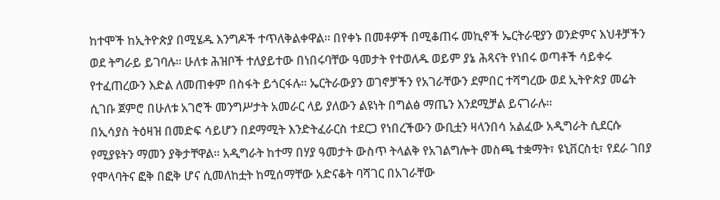ከተሞች ከኢትዮጵያ በሚሄዱ እንግዶች ተጥለቅልቀዋል፡፡ በየቀኑ በመቶዎች በሚቆጠሩ መኪኖች ኤርትራዊያን ወንድምና እህቶቻችን ወደ ትግራይ ይገባሉ፡፡ ሁለቱ ሕዝቦች ተለያይተው በነበሩባቸው ዓመታት የተወለዱ ወይም ያኔ ሕጻናት የነበሩ ወጣቶች ሳይቀሩ የተፈጠረውን እድል ለመጠቀም በስፋት ይጎርፋሉ፡፡ ኤርትራውያን ወገኖቻችን የአገራቸውን ደምበር ተሻግረው ወደ ኢትዮጵያ መሬት ሲገቡ ጀምሮ በሁለቱ አገሮች መንግሥታት አመራር ላይ ያለውን ልዩነት በግልፅ ማጤን እንደሚቻል ይናገራሉ፡፡
በኢሳያስ ትዕዛዝ በመድፍ ሳይሆን በደማሚት እንድትፈራርስ ተደርጋ የነበረችውን ውቢቷን ዛላንበሳ አልፈው አዲግራት ሲደርሱ የሚያዩትን ማመን ያቅታቸዋል፡፡ አዲግራት ከተማ በሃያ ዓመታት ውስጥ ትላልቅ የአገልግሎት መስጫ ተቋማት፣ ዩኒቨርስቲ፣ የደራ ገበያ የሞላባትና ፎቅ በፎቅ ሆና ሲመለከቷት ከሚሰማቸው አድናቆት ባሻገር በአገራቸው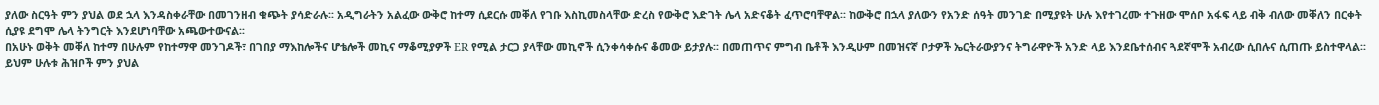ያለው ስርዓት ምን ያህል ወደ ኋላ እንዳስቀራቸው በመገንዘብ ቁጭት ያሳድራሉ፡፡ አዲግራትን አልፈው ውቅሮ ከተማ ሲደርሱ መቐለ የገቡ እስኪመስላቸው ድረስ የውቅሮ እድገት ሌላ አድናቆት ፈጥሮባቸዋል፡፡ ከውቅሮ በኋላ ያለውን የአንድ ሰዓት መንገድ በሚያዩት ሁሉ እየተገረሙ ተጉዘው ሞሰቦ አፋፍ ላይ ብቅ ብለው መቐለን በርቀት ሲያዩ ደግሞ ሌላ ትንግርት እንደሆነባቸው አጫውተውናል፡፡
በአሁኑ ወቅት መቐለ ከተማ በሁሉም የከተማዋ መንገዶች፣ በገበያ ማእከሎችና ሆቴሎች መኪና ማቆሚያዎች ER የሚል ታርጋ ያላቸው መኪኖች ሲንቀሳቀሱና ቆመው ይታያሉ፡፡ በመጠጥና ምግብ ቤቶች እንዲሁም በመዝናኛ ቦታዎች ኤርትራውያንና ትግራዋዮች አንድ ላይ እንደቤተሰብና ጓደኛሞች አብረው ሲበሉና ሲጠጡ ይስተዋላል፡፡ ይህም ሁሉቱ ሕዝቦች ምን ያህል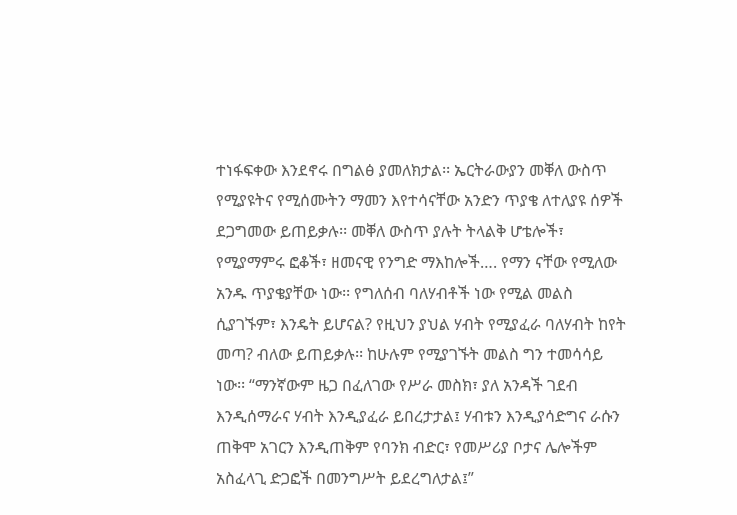ተነፋፍቀው እንደኖሩ በግልፅ ያመለክታል፡፡ ኤርትራውያን መቐለ ውስጥ የሚያዩትና የሚሰሙትን ማመን እየተሳናቸው አንድን ጥያቄ ለተለያዩ ሰዎች ደጋግመው ይጠይቃሉ፡፡ መቐለ ውስጥ ያሉት ትላልቅ ሆቴሎች፣ የሚያማምሩ ፎቆች፣ ዘመናዊ የንግድ ማእከሎች…. የማን ናቸው የሚለው አንዱ ጥያቄያቸው ነው፡፡ የግለሰብ ባለሃብቶች ነው የሚል መልስ ሲያገኙም፣ እንዴት ይሆናል? የዚህን ያህል ሃብት የሚያፈራ ባለሃብት ከየት መጣ? ብለው ይጠይቃሉ፡፡ ከሁሉም የሚያገኙት መልስ ግን ተመሳሳይ ነው፡፡ “ማንኛውም ዜጋ በፈለገው የሥራ መስክ፣ ያለ አንዳች ገደብ እንዲሰማራና ሃብት እንዲያፈራ ይበረታታል፤ ሃብቱን እንዲያሳድግና ራሱን ጠቅሞ አገርን እንዲጠቅም የባንክ ብድር፣ የመሥሪያ ቦታና ሌሎችም አስፈላጊ ድጋፎች በመንግሥት ይደረግለታል፤”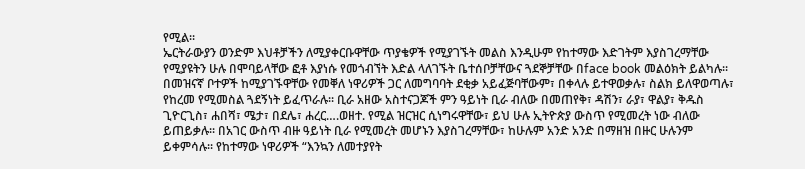የሚል፡፡
ኤርትራውያን ወንድም እህቶቻችን ለሚያቀርቡዋቸው ጥያቄዎች የሚያገኙት መልስ እንዲሁም የከተማው እድገትም እያስገረማቸው የሚያዩትን ሁሉ በሞባይላቸው ፎቶ እያነሱ የመጎብኘት እድል ላለገኙት ቤተሰቦቻቸውና ጓደኞቻቸው በface book መልዕክት ይልካሉ፡፡ በመዝናኛ ቦተዎች ከሚያገኙዋቸው የመቐለ ነዋሪዎች ጋር ለመግባባት ደቂቃ አይፈጅባቸውም፣ በቀላሉ ይተዋወቃሉ፣ ስልክ ይለዋወጣሉ፣ የከረመ የሚመስል ጓደኝነት ይፈጥራሉ፡፡ ቢራ አዘው አስተናጋጆች ምን ዓይነት ቢራ ብለው በመጠየቅ፣ ዳሽን፣ ራያ፣ ዋልያ፣ ቅዱስ ጊዮርጊስ፣ ሐበሻ፣ ሜታ፣ በደሌ፣ ሐረር….ወዘተ. የሚል ዝርዝር ሲነግሩዋቸው፣ ይህ ሁሉ ኢትዮጵያ ውስጥ የሚመረት ነው ብለው ይጠይቃሉ፡፡ በአገር ውስጥ ብዙ ዓይነት ቢራ የሚመረት መሆኑን እያስገረማቸው፣ ከሁሉም አንድ አንድ በማዘዝ በዙር ሁሉንም ይቀምሳሉ፡፡ የከተማው ነዋሪዎች “እንኳን ለመተያየት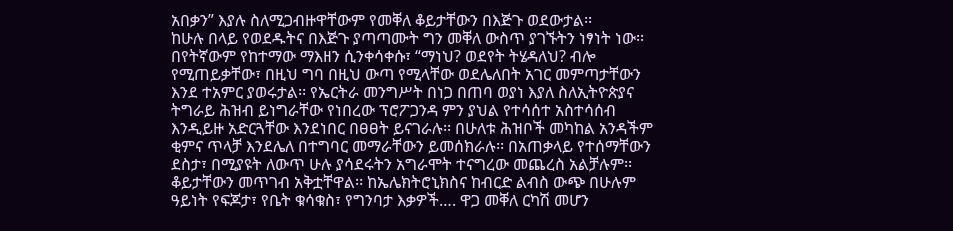አበቃን” እያሉ ስለሚጋብዙዋቸውም የመቐለ ቆይታቸውን በእጅጉ ወደውታል፡፡
ከሁሉ በላይ የወደዱትና በእጅጉ ያጣጣሙት ግን መቐለ ውስጥ ያገኙትን ነፃነት ነው፡፡ በየትኛውም የከተማው ማእዘን ሲንቀሳቀሱ፣ “ማነህ? ወደየት ትሄዳለህ? ብሎ የሚጠይቃቸው፣ በዚህ ግባ በዚህ ውጣ የሚላቸው ወደሌለበት አገር መምጣታቸውን እንደ ተአምር ያወሩታል፡፡ የኤርትራ መንግሥት በነጋ በጠባ ወያነ እያለ ስለኢትዮጵያና ትግራይ ሕዝብ ይነግራቸው የነበረው ፕሮፖጋንዳ ምን ያህል የተሳሰተ አስተሳሰብ እንዲይዙ አድርጓቸው እንደነበር በፀፀት ይናገራሉ፡፡ በሁለቱ ሕዝቦች መካከል አንዳችም ቂምና ጥላቻ እንደሌለ በተግባር መማራቸውን ይመሰክራሉ፡፡ በአጠቃላይ የተሰማቸውን ደስታ፣ በሚያዩት ለውጥ ሁሉ ያሳደሩትን አግራሞት ተናግረው መጨረስ አልቻሉም፡፡ ቆይታቸውን መጥገብ አቅቷቸዋል፡፡ ከኤሌክትሮኒክስና ከብርድ ልብስ ውጭ በሁሉም ዓይነት የፍጆታ፣ የቤት ቁሳቁስ፣ የግንባታ እቃዎች…. ዋጋ መቐለ ርካሽ መሆን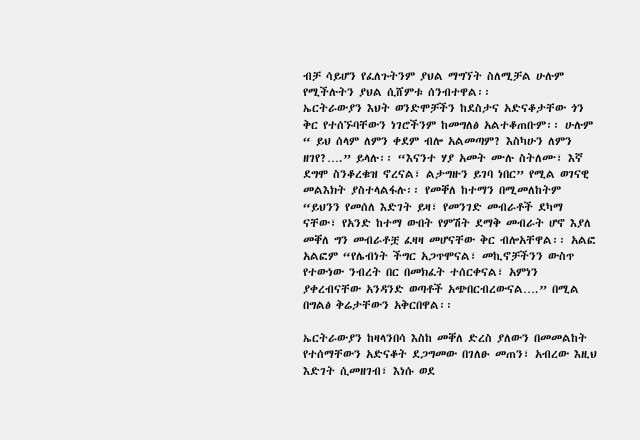ብቻ ሳይሆን የፈለጉትንም ያህል ማግኘት ስለሚቻል ሁሉም የሚችሉትን ያህል ሲሸምቱ ሰንብተዋል፡፡
ኤርትራውያን እህት ወንድሞቻችን ከደስታና አድናቆታቸው ጎን ቅር የተሰኙባቸውን ነገሮችንም ከመግለፅ አልተቆጠቡም፡፡ ሁሉም “ ይህ ሰላም ለምን ቀደም ብሎ አልመጣም? እስካሁን ለምን ዘገየ?….” ይላሉ፡፡ “እናንተ ሃያ አመት ሙሉ ስትለሙ፣ እኛ ደግሞ ስንቆረቁዝ ኖረናል፣ ልታግዙን ይገባ ነበር” የሚል ወገናዊ መልእክት ያስተላልፋሉ፡፡ የመቐለ ከተማን በሚመለከትም “ይህንን የመሰለ እድገት ይዛ፣ የመንገድ መብራቶች ደካማ ናቸው፣ የአንድ ከተማ ውበት የምሽት ደማቅ መብራት ሆኖ እያለ መቐለ ግን መብራቶቿ ፈዛዛ መሆናቸው ቅር ብሎአቸዋል፡፡ አልፎ አልፎም “የሌብነት ችግር አጋጥሞናል፣ መኪኖቻችንን ውስጥ የተውነው ንብረት በር በመክፈት ተሰርቀናል፣ አምነን ያቀረብናቸው አንዳንድ ወጣቶች አጭበርብረውናል….” በሚል በግልፅ ቅሬታቸውን አቅርበዋል፡፡

ኤርትራውያን ከዛላንበሳ እስከ መቐለ ድረስ ያለውን በመመልከት የተሰማቸውን አድናቆት ደጋግመው በገለፁ መጠን፣ አብረው እዚህ እድገት ሲመዘገብ፣ እነሱ ወደ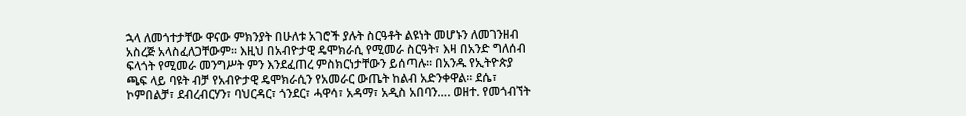ኋላ ለመጎተታቸው ዋናው ምክንያት በሁለቱ አገሮች ያሉት ስርዓቶት ልዩነት መሆኑን ለመገንዘብ አስረጅ አላስፈለጋቸውም፡፡ እዚህ በአብዮታዊ ዴሞክራሲ የሚመራ ስርዓት፣ እዛ በአንድ ግለሰብ ፍላጎት የሚመራ መንግሥት ምን እንደፈጠረ ምስክርነታቸውን ይሰጣሉ፡፡ በአንዱ የኢትዮጵያ ጫፍ ላይ ባዩት ብቻ የአብዮታዊ ዴሞክራሲን የአመራር ውጤት ከልብ አድንቀዋል፡፡ ደሴ፣ ኮምበልቻ፣ ደብረብርሃን፣ ባህርዳር፣ ጎንደር፣ ሓዋሳ፣ አዳማ፣ አዲስ አበባን…. ወዘተ. የመጎብኘት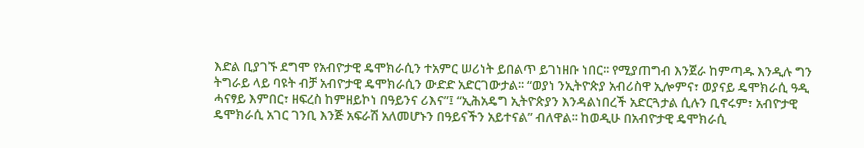እድል ቢያገኙ ደግሞ የአብዮታዊ ዴሞክራሲን ተአምር ሠሪነት ይበልጥ ይገነዘቡ ነበር፡፡ የሚያጠግብ እንጀራ ከምጣዱ እንዲሉ ግን ትግራይ ላይ ባዩት ብቻ አብዮታዊ ዴሞክራሲን ውድድ አድርገውታል፡፡ “ወያነ ንኢትዮጵያ አብሪስዋ ኢሎምና፣ ወያናይ ዴሞክራሲ ዓዲ ሓናፃይ እምበር፣ ዘፍረስ ከምዘይኮነ በዓይንና ሪእና”፤ “ኢሕአዴግ ኢትዮጵያን እንዳልነበረች አድርጓታል ሲሉን ቢኖሩም፣ አብዮታዊ ዴሞክራሲ አገር ገንቢ እንጅ አፍራሽ አለመሆኑን በዓይናችን አይተናል” ብለዋል፡፡ ከወዲሁ በአብዮታዊ ዴሞክራሲ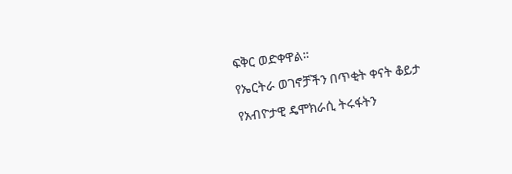ፍቅር ወድቀዋል፡፡
የኤርትራ ወገኖቻችን በጥቂት ቀናት ቆይታ የአብዮታዊ ዴሞክራሲ ትሩፋትን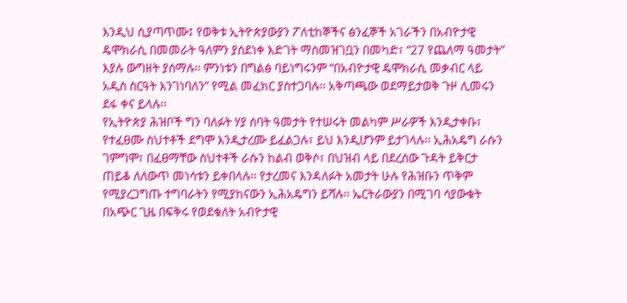እንዲህ ሲያጣጥሙ፤ የወቅቱ ኢትዮጵያውያን ፖለቲከኞችና ፅንፈኞች አገራችን በአብዮታዊ ዴሞክራሲ በመመራት ዓለምን ያሰደነቀ እድገት ማስመዝገቧን በመካድ፣ “27 የጨለማ ዓመታት” እያሉ ውግዘት ያሰማሉ፡፡ ምንነቱን በግልፅ ባይነግሩንም “በአብዮታዊ ዴሞክራሲ መቃብር ላይ አዲስ ስርዓት እንገነባለን” የሚል መፈክር ያስተጋባሉ፡፡ አቅጣጫው ወደማይታወቅ ጉዞ ሊመሩን ደፋ ቀና ይላሉ፡፡
የኢትዮጵያ ሕዝቦች ግን ባለፉት ሃያ ሰባት ዓመታት የተሠሩት መልካም ሥራዎች እንዲታቀቡ፣ የተፈፀሙ ስህተቶች ደግሞ እንዲታረሙ ይፈልጋሉ፣ ይህ እንዲሆንም ይታገላሉ፡፡ ኢሕአዴግ ራሱን ገምግሞ፣ በፈፀማቸው ስህተቶች ራሱን ከልብ ወቅሶ፣ በህዝብ ላይ በደረሰው ጉዳት ይቅርታ ጠይቆ ለለውጥ መነሳቱን ይቀበላሉ፡፡ የታረመና እንዳለፉት አመታት ሁሉ የሕዝቡን ጥቅም የሚያረጋግጡ ተግባራትን የሚያከናውን ኢሕአዴግን ይሻሉ፡፡ ኤርትራውያን በሚገባ ሳያውቁት በአጭር ጊዜ በፍቅሩ የወደቁለት አብዮታዊ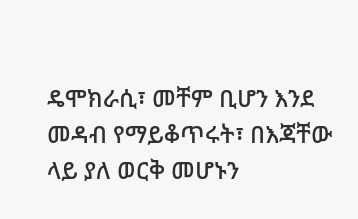ዴሞክራሲ፣ መቸም ቢሆን እንደ መዳብ የማይቆጥሩት፣ በእጃቸው ላይ ያለ ወርቅ መሆኑን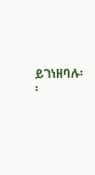ይገነዘባሉ፡፡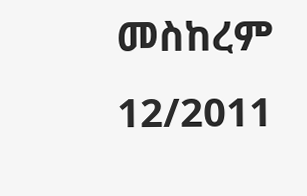መስከረም 12/2011